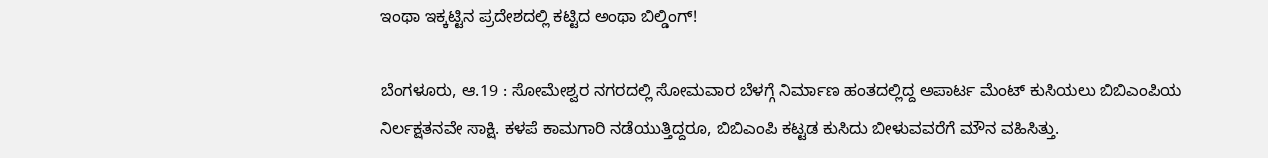ಇಂಥಾ ಇಕ್ಕಟ್ಟಿನ ಪ್ರದೇಶದಲ್ಲಿ ಕಟ್ಟಿದ ಅಂಥಾ ಬಿಲ್ಡಿಂಗ್!

ಬೆಂಗಳೂರು, ಆ.19 : ಸೋಮೇಶ್ವರ ನಗರದಲ್ಲಿ ಸೋಮವಾರ ಬೆಳಗ್ಗೆ ನಿರ್ಮಾಣ ಹಂತದಲ್ಲಿದ್ದ ಅಪಾರ್ಟ ಮೆಂಟ್ ಕುಸಿಯಲು ಬಿಬಿಎಂಪಿಯ ನಿರ್ಲಕ್ಷತನವೇ ಸಾಕ್ಷಿ. ಕಳಪೆ ಕಾಮಗಾರಿ ನಡೆಯುತ್ತಿದ್ದರೂ, ಬಿಬಿಎಂಪಿ ಕಟ್ಟಡ ಕುಸಿದು ಬೀಳುವವರೆಗೆ ಮೌನ ವಹಿಸಿತ್ತು.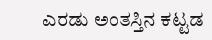ಎರಡು ಅಂತಸ್ತಿನ ಕಟ್ಟಡ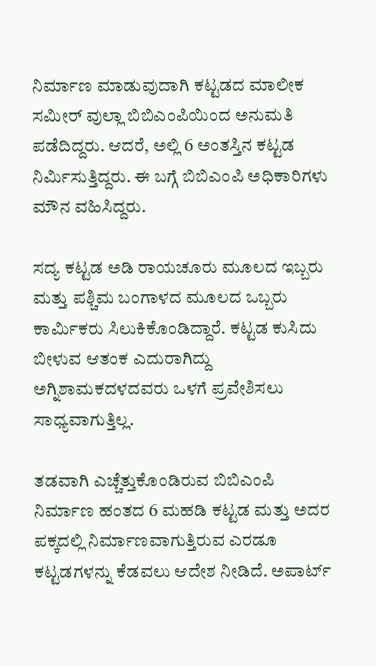ನಿರ್ಮಾಣ ಮಾಡುವುದಾಗಿ ಕಟ್ಟಡದ ಮಾಲೀಕ ಸಮೀರ್ ವುಲ್ಲಾ ಬಿಬಿಎಂಪಿಯಿಂದ ಅನುಮತಿ ಪಡೆದಿದ್ದರು. ಆದರೆ, ಅಲ್ಲಿ 6 ಅಂತಸ್ತಿನ ಕಟ್ಟಡ ನಿರ್ಮಿಸುತ್ತಿದ್ದರು. ಈ ಬಗ್ಗೆ ಬಿಬಿಎಂಪಿ ಅಧಿಕಾರಿಗಳು ಮೌನ ವಹಿಸಿದ್ದರು.

ಸದ್ಯ ಕಟ್ಟಡ ಅಡಿ ರಾಯಚೂರು ಮೂಲದ ಇಬ್ಬರು ಮತ್ತು ಪಶ್ಚಿಮ ಬಂಗಾಳದ ಮೂಲದ ಒಬ್ಬರು ಕಾರ್ಮಿಕರು ಸಿಲುಕಿಕೊಂಡಿದ್ದಾರೆ. ಕಟ್ಟಡ ಕುಸಿದು ಬೀಳುವ ಆತಂಕ ಎದುರಾಗಿದ್ದು ಅಗ್ನಿಶಾಮಕದಳದವರು ಒಳಗೆ ಪ್ರವೇಶಿಸಲು ಸಾಧ್ಯವಾಗುತ್ತಿಲ್ಲ.

ತಡವಾಗಿ ಎಚ್ಚೆತ್ತುಕೊಂಡಿರುವ ಬಿಬಿಎಂಪಿ ನಿರ್ಮಾಣ ಹಂತದ 6 ಮಹಡಿ ಕಟ್ಟಡ ಮತ್ತು ಅದರ ಪಕ್ಕದಲ್ಲಿ ನಿರ್ಮಾಣವಾಗುತ್ತಿರುವ ಎರಡೂ ಕಟ್ಟಡಗಳನ್ನು ಕೆಡವಲು ಆದೇಶ ನೀಡಿದೆ. ಅಪಾರ್ಟ್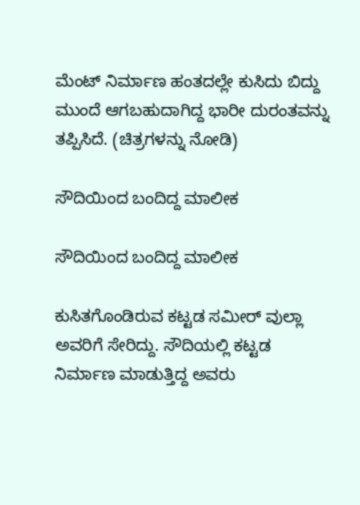ಮೆಂಟ್ ನಿರ್ಮಾಣ ಹಂತದಲ್ಲೇ ಕುಸಿದು ಬಿದ್ದು ಮುಂದೆ ಆಗಬಹುದಾಗಿದ್ದ ಭಾರೀ ದುರಂತವನ್ನು ತಪ್ಪಿಸಿದೆ. (ಚಿತ್ರಗಳನ್ನು ನೋಡಿ)

ಸೌದಿಯಿಂದ ಬಂದಿದ್ದ ಮಾಲೀಕ

ಸೌದಿಯಿಂದ ಬಂದಿದ್ದ ಮಾಲೀಕ

ಕುಸಿತಗೊಂಡಿರುವ ಕಟ್ಟಡ ಸಮೀರ್ ವುಲ್ಲಾ ಅವರಿಗೆ ಸೇರಿದ್ದು. ಸೌದಿಯಲ್ಲಿ ಕಟ್ಟಡ ನಿರ್ಮಾಣ ಮಾಡುತ್ತಿದ್ದ ಅವರು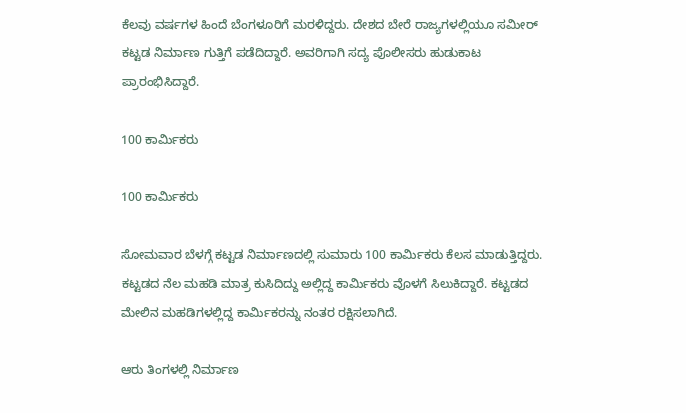ಕೆಲವು ವರ್ಷಗಳ ಹಿಂದೆ ಬೆಂಗಳೂರಿಗೆ ಮರಳಿದ್ದರು. ದೇಶದ ಬೇರೆ ರಾಜ್ಯಗಳಲ್ಲಿಯೂ ಸಮೀರ್ ಕಟ್ಟಡ ನಿರ್ಮಾಣ ಗುತ್ತಿಗೆ ಪಡೆದಿದ್ದಾರೆ. ಅವರಿಗಾಗಿ ಸದ್ಯ ಪೊಲೀಸರು ಹುಡುಕಾಟ ಪ್ರಾರಂಭಿಸಿದ್ದಾರೆ.

100 ಕಾರ್ಮಿಕರು

100 ಕಾರ್ಮಿಕರು

ಸೋಮವಾರ ಬೆಳಗ್ಗೆ ಕಟ್ಟಡ ನಿರ್ಮಾಣದಲ್ಲಿ ಸುಮಾರು 100 ಕಾರ್ಮಿಕರು ಕೆಲಸ ಮಾಡುತ್ತಿದ್ದರು. ಕಟ್ಟಡದ ನೆಲ ಮಹಡಿ ಮಾತ್ರ ಕುಸಿದಿದ್ದು ಅಲ್ಲಿದ್ದ ಕಾರ್ಮಿಕರು ವೊಳಗೆ ಸಿಲುಕಿದ್ದಾರೆ. ಕಟ್ಟಡದ ಮೇಲಿನ ಮಹಡಿಗಳಲ್ಲಿದ್ದ ಕಾರ್ಮಿಕರನ್ನು ನಂತರ ರಕ್ಷಿಸಲಾಗಿದೆ.

ಆರು ತಿಂಗಳಲ್ಲಿ ನಿರ್ಮಾಣ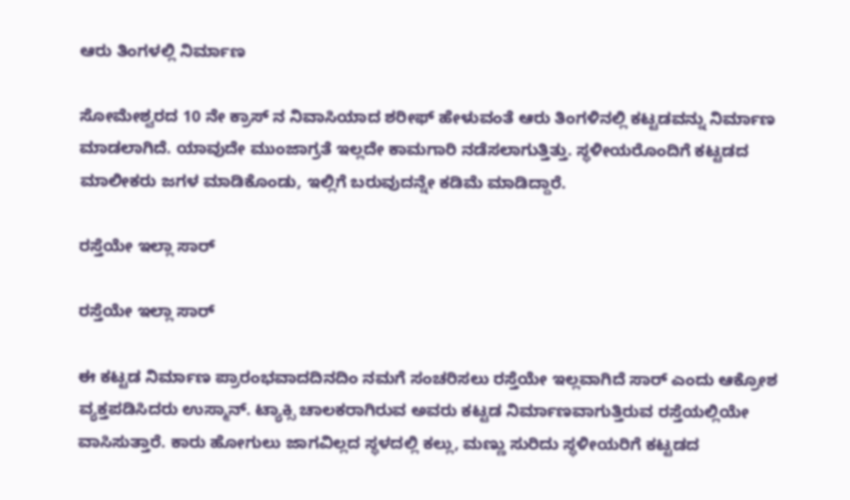ಆರು ತಿಂಗಳಲ್ಲಿ ನಿರ್ಮಾಣ

ಸೋಮೇಶ್ವರದ 10 ನೇ ಕ್ರಾಸ್ ನ ನಿವಾಸಿಯಾದ ಶರೀಫ್ ಹೇಳುವಂತೆ ಆರು ತಿಂಗಳಿನಲ್ಲಿ ಕಟ್ಟಡವನ್ನು ನಿರ್ಮಾಣ ಮಾಡಲಾಗಿದೆ. ಯಾವುದೇ ಮುಂಜಾಗ್ರತೆ ಇಲ್ಲದೇ ಕಾಮಗಾರಿ ನಡೆಸಲಾಗುತ್ತಿತ್ತು. ಸ್ಥಳೀಯರೊಂದಿಗೆ ಕಟ್ಟಡದ ಮಾಲೀಕರು ಜಗಳ ಮಾಡಿಕೊಂಡು, ಇಲ್ಲಿಗೆ ಬರುವುದನ್ನೇ ಕಡಿಮೆ ಮಾಡಿದ್ದಾರೆ.

ರಸ್ತೆಯೇ ಇಲ್ಲಾ ಸಾರ್

ರಸ್ತೆಯೇ ಇಲ್ಲಾ ಸಾರ್

ಈ ಕಟ್ಟಡ ನಿರ್ಮಾಣ ಪ್ರಾರಂಭವಾದದಿನದಿಂ ನಮಗೆ ಸಂಚರಿಸಲು ರಸ್ತೆಯೇ ಇಲ್ಲವಾಗಿದೆ ಸಾರ್ ಎಂದು ಆಕ್ರೋಶ ವ್ಯಕ್ತಪಡಿಸಿದರು ಉಸ್ಮಾನ್. ಟ್ಯಾಕ್ಸಿ ಚಾಲಕರಾಗಿರುವ ಅವರು ಕಟ್ಟಡ ನಿರ್ಮಾಣವಾಗುತ್ತಿರುವ ರಸ್ತೆಯಲ್ಲಿಯೇ ವಾಸಿಸುತ್ತಾರೆ. ಕಾರು ಹೋಗುಲು ಜಾಗವಿಲ್ಲದ ಸ್ಥಳದಲ್ಲಿ ಕಲ್ಲು, ಮಣ್ಣು ಸುರಿದು ಸ್ಥಳೀಯರಿಗೆ ಕಟ್ಟಡದ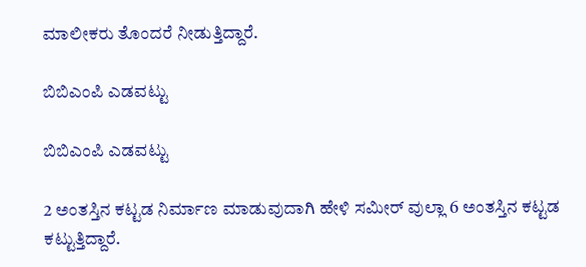ಮಾಲೀಕರು ತೊಂದರೆ ನೀಡುತ್ತಿದ್ದಾರೆ.

ಬಿಬಿಎಂಪಿ ಎಡವಟ್ಟು

ಬಿಬಿಎಂಪಿ ಎಡವಟ್ಟು

2 ಅಂತಸ್ತಿನ ಕಟ್ಟಡ ನಿರ್ಮಾಣ ಮಾಡುವುದಾಗಿ ಹೇಳಿ ಸಮೀರ್ ವುಲ್ಲಾ 6 ಅಂತಸ್ತಿನ ಕಟ್ಟಡ ಕಟ್ಟುತ್ತಿದ್ದಾರೆ.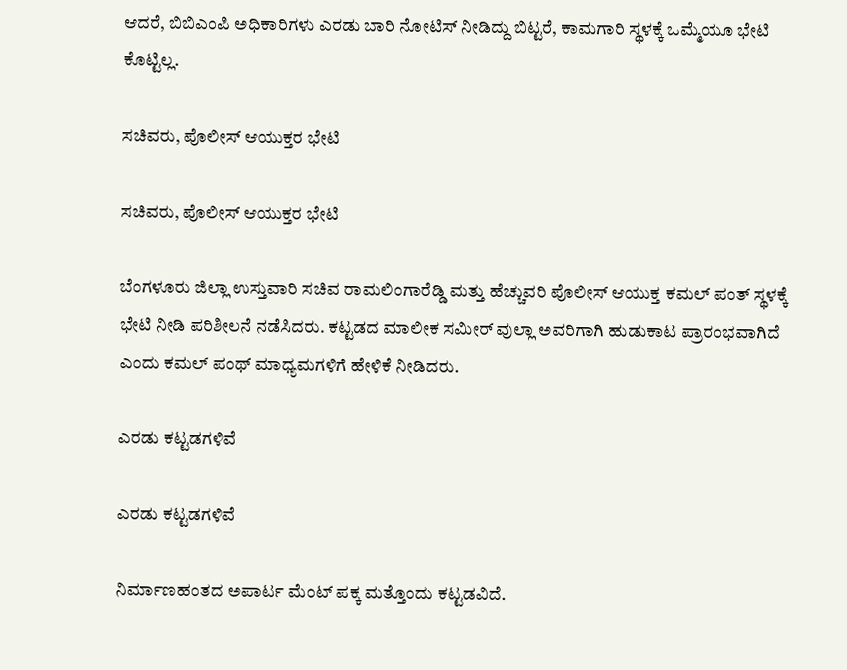ಆದರೆ, ಬಿಬಿಎಂಪಿ ಅಧಿಕಾರಿಗಳು ಎರಡು ಬಾರಿ ನೋಟಿಸ್ ನೀಡಿದ್ದು ಬಿಟ್ಟರೆ, ಕಾಮಗಾರಿ ಸ್ಥಳಕ್ಕೆ ಒಮ್ಮೆಯೂ ಭೇಟಿ ಕೊಟ್ಟಿಲ್ಲ.

ಸಚಿವರು, ಪೊಲೀಸ್ ಆಯುಕ್ತರ ಭೇಟಿ

ಸಚಿವರು, ಪೊಲೀಸ್ ಆಯುಕ್ತರ ಭೇಟಿ

ಬೆಂಗಳೂರು ಜಿಲ್ಲಾ ಉಸ್ತುವಾರಿ ಸಚಿವ ರಾಮಲಿಂಗಾರೆಡ್ಡಿ ಮತ್ತು ಹೆಚ್ಚುವರಿ ಪೊಲೀಸ್ ಆಯುಕ್ತ ಕಮಲ್ ಪಂತ್ ಸ್ಥಳಕ್ಕೆ ಭೇಟಿ ನೀಡಿ ಪರಿಶೀಲನೆ ನಡೆಸಿದರು. ಕಟ್ಟಡದ ಮಾಲೀಕ ಸಮೀರ್ ವುಲ್ಲಾ ಅವರಿಗಾಗಿ ಹುಡುಕಾಟ ಪ್ರಾರಂಭವಾಗಿದೆ ಎಂದು ಕಮಲ್ ಪಂಥ್ ಮಾಧ್ಯಮಗಳಿಗೆ ಹೇಳಿಕೆ ನೀಡಿದರು.

ಎರಡು ಕಟ್ಟಡಗಳಿವೆ

ಎರಡು ಕಟ್ಟಡಗಳಿವೆ

ನಿರ್ಮಾಣಹಂತದ ಅಪಾರ್ಟ ಮೆಂಟ್ ಪಕ್ಕ ಮತ್ತೊಂದು ಕಟ್ಟಡವಿದೆ.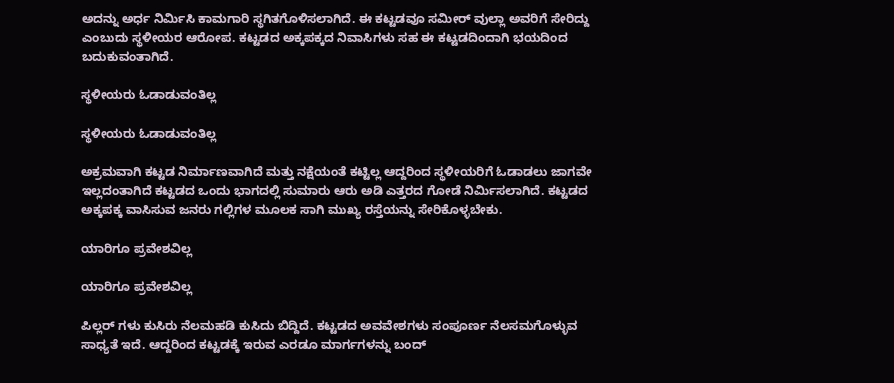ಅದನ್ನು ಅರ್ಧ ನಿರ್ಮಿಸಿ ಕಾಮಗಾರಿ ಸ್ಥಗಿತಗೊಳಿಸಲಾಗಿದೆ. ಈ ಕಟ್ಟಡವೂ ಸಮೀರ್ ವುಲ್ಲಾ ಅವರಿಗೆ ಸೇರಿದ್ದು ಎಂಬುದು ಸ್ಥಳೀಯರ ಆರೋಪ. ಕಟ್ಟಡದ ಅಕ್ಕಪಕ್ಕದ ನಿವಾಸಿಗಳು ಸಹ ಈ ಕಟ್ಟಡದಿಂದಾಗಿ ಭಯದಿಂದ ಬದುಕುವಂತಾಗಿದೆ.

ಸ್ಥಳೀಯರು ಓಡಾಡುವಂತಿಲ್ಲ

ಸ್ಥಳೀಯರು ಓಡಾಡುವಂತಿಲ್ಲ

ಅಕ್ರಮವಾಗಿ ಕಟ್ಟಡ ನಿರ್ಮಾಣವಾಗಿದೆ ಮತ್ತು ನಕ್ಷೆಯಂತೆ ಕಟ್ಟಿಲ್ಲ ಆದ್ದರಿಂದ ಸ್ಥಳೀಯರಿಗೆ ಓಡಾಡಲು ಜಾಗವೇ ಇಲ್ಲದಂತಾಗಿದೆ ಕಟ್ಟಡದ ಒಂದು ಭಾಗದಲ್ಲಿ ಸುಮಾರು ಆರು ಅಡಿ ಎತ್ತರದ ಗೋಡೆ ನಿರ್ಮಿಸಲಾಗಿದೆ. ಕಟ್ಟಡದ ಅಕ್ಕಪಕ್ಕ ವಾಸಿಸುವ ಜನರು ಗಲ್ಲಿಗಳ ಮೂಲಕ ಸಾಗಿ ಮುಖ್ಯ ರಸ್ತೆಯನ್ನು ಸೇರಿಕೊಳ್ಳಬೇಕು.

ಯಾರಿಗೂ ಪ್ರವೇಶವಿಲ್ಲ

ಯಾರಿಗೂ ಪ್ರವೇಶವಿಲ್ಲ

ಪಿಲ್ಲರ್ ಗಳು ಕುಸಿರು ನೆಲಮಹಡಿ ಕುಸಿದು ಬಿದ್ದಿದೆ. ಕಟ್ಟಡದ ಅವವೇಶಗಳು ಸಂಪೂರ್ಣ ನೆಲಸಮಗೊಳ್ಳುವ ಸಾಧ್ಯತೆ ಇದೆ. ಆದ್ದರಿಂದ ಕಟ್ಟಡಕ್ಕೆ ಇರುವ ಎರಡೂ ಮಾರ್ಗಗಳನ್ನು ಬಂದ್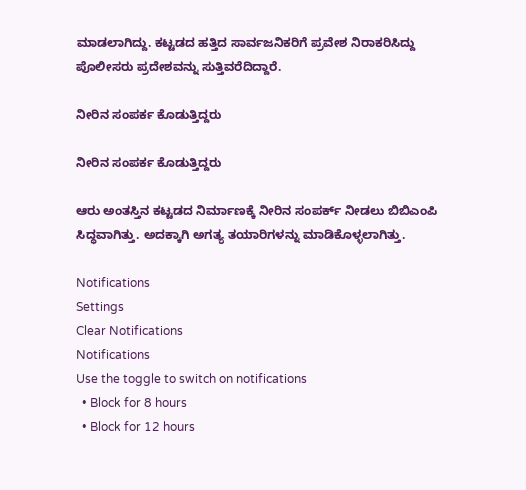ಮಾಡಲಾಗಿದ್ದು. ಕಟ್ಟಡದ ಹತ್ತಿದ ಸಾರ್ವಜನಿಕರಿಗೆ ಪ್ರವೇಶ ನಿರಾಕರಿಸಿದ್ದು ಪೊಲೀಸರು ಪ್ರದೇಶವನ್ನು ಸುತ್ತಿವರೆದಿದ್ದಾರೆ.

ನೀರಿನ ಸಂಪರ್ಕ ಕೊಡುತ್ತಿದ್ದರು

ನೀರಿನ ಸಂಪರ್ಕ ಕೊಡುತ್ತಿದ್ದರು

ಆರು ಅಂತಸ್ತಿನ ಕಟ್ಟಡದ ನಿರ್ಮಾಣಕ್ಕೆ ನೀರಿನ ಸಂಪರ್ಕ್ ನೀಡಲು ಬಿಬಿಎಂಪಿ ಸಿದ್ಧವಾಗಿತ್ತು. ಅದಕ್ಕಾಗಿ ಅಗತ್ಯ ತಯಾರಿಗಳನ್ನು ಮಾಡಿಕೊಳ್ಳಲಾಗಿತ್ತು.

Notifications
Settings
Clear Notifications
Notifications
Use the toggle to switch on notifications
  • Block for 8 hours
  • Block for 12 hours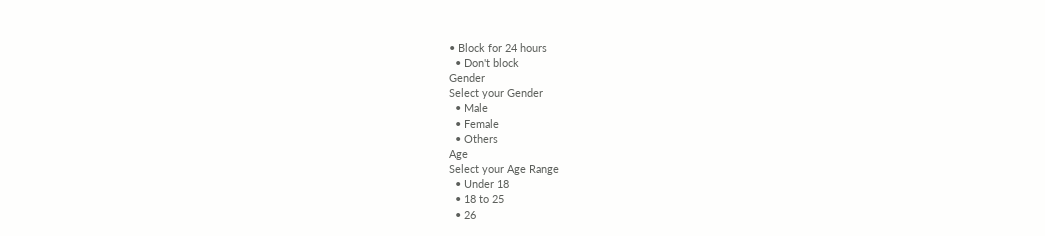• Block for 24 hours
  • Don't block
Gender
Select your Gender
  • Male
  • Female
  • Others
Age
Select your Age Range
  • Under 18
  • 18 to 25
  • 26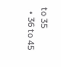to 35
  • 36 to 45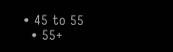• 45 to 55
  • 55+